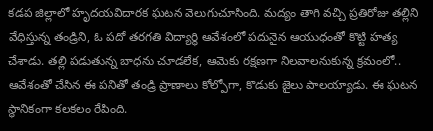కడప జిల్లాలో హృదయవిదారక ఘటన వెలుగుచూసింది. మద్యం తాగి వచ్చి ప్రతిరోజు తల్లిని వేధిస్తున్న తండ్రిని, ఓ పదో తరగతి విద్యార్థి ఆవేశంలో పదునైన ఆయుధంతో కొట్టి హత్య చేశాడు. తల్లి పడుతున్న బాధను చూడలేక, ఆమెకు రక్షణగా నిలవాలనుకున్న క్రమంలో.. ఆవేశంతో చేసిన ఈ పనితో తండ్రి ప్రాణాలు కోల్పోగా, కొడుకు జైలు పాలయ్యాడు. ఈ ఘటన స్థానికంగా కలకలం రేపింది.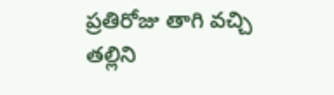ప్రతిరోజు తాగి వచ్చి తల్లిని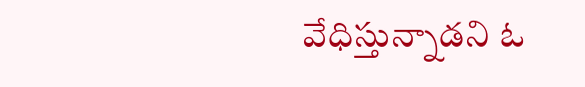వేధిస్తున్నాడని ఓ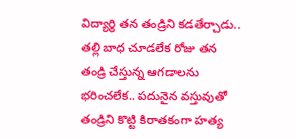విద్యార్థి తన తండ్రిని కడతేర్చాడు.. తల్లి బాధ చూడలేక రోజు తన తండ్రి చేస్తున్న ఆగడాలను భరించలేక.. పదునైన వస్తువుతో తండ్రిని కొట్టి కిరాతకంగా హత్య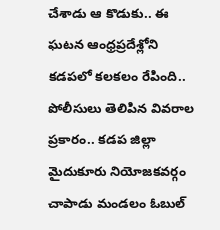చేశాడు ఆ కొడుకు.. ఈ ఘటన ఆంధ్రప్రదేశ్లోని కడపలో కలకలం రేపింది.. పోలీసులు తెలిపిన వివరాల ప్రకారం.. కడప జిల్లా మైదుకూరు నియోజకవర్గం చాపాడు మండలం ఓబుల్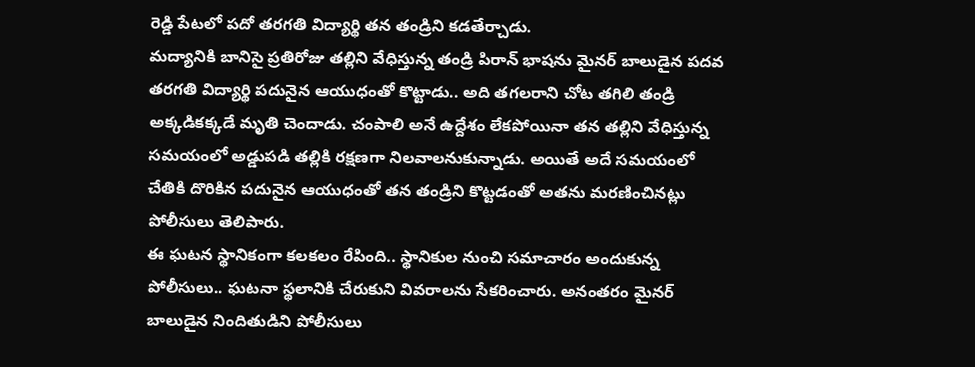రెడ్డి పేటలో పదో తరగతి విద్యార్థి తన తండ్రిని కడతేర్చాడు.
మద్యానికి బానిసై ప్రతిరోజు తల్లిని వేధిస్తున్న తండ్రి పిరాన్ భాషను మైనర్ బాలుడైన పదవ తరగతి విద్యార్థి పదునైన ఆయుధంతో కొట్టాడు.. అది తగలరాని చోట తగిలి తండ్రి అక్కడికక్కడే మృతి చెందాడు. చంపాలి అనే ఉద్దేశం లేకపోయినా తన తల్లిని వేధిస్తున్న సమయంలో అడ్డుపడి తల్లికి రక్షణగా నిలవాలనుకున్నాడు. అయితే అదే సమయంలో చేతికి దొరికిన పదునైన ఆయుధంతో తన తండ్రిని కొట్టడంతో అతను మరణించినట్లు పోలీసులు తెలిపారు.
ఈ ఘటన స్థానికంగా కలకలం రేపింది.. స్థానికుల నుంచి సమాచారం అందుకున్న పోలీసులు.. ఘటనా స్థలానికి చేరుకుని వివరాలను సేకరించారు. అనంతరం మైనర్ బాలుడైన నిందితుడిని పోలీసులు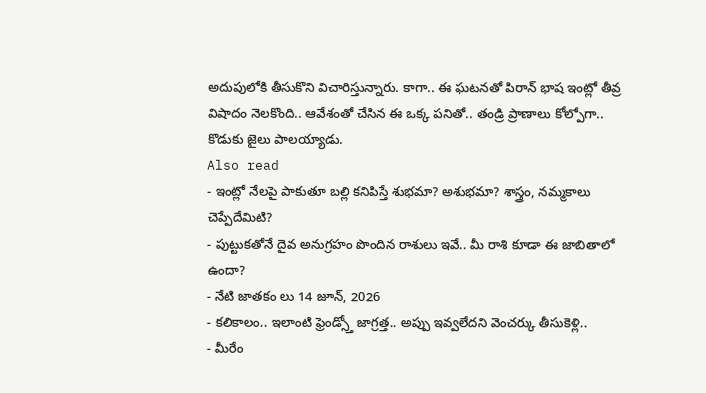అదుపులోకి తీసుకొని విచారిస్తున్నారు. కాగా.. ఈ ఘటనతో పిరాన్ భాష ఇంట్లో తీవ్ర విషాదం నెలకొంది.. ఆవేశంతో చేసిన ఈ ఒక్క పనితో.. తండ్రి ప్రాణాలు కోల్పోగా.. కొడుకు జైలు పాలయ్యాడు.
Also read
- ఇంట్లో నేలపై పాకుతూ బల్లి కనిపిస్తే శుభమా? అశుభమా? శాస్త్రం, నమ్మకాలు చెప్పేదేమిటి?
- పుట్టుకతోనే దైవ అనుగ్రహం పొందిన రాశులు ఇవే.. మీ రాశి కూడా ఈ జాబితాలో ఉందా?
- నేటి జాతకం లు 14 జూన్, 2026
- కలికాలం.. ఇలాంటి ఫ్రెండ్స్తో జాగ్రత్త.. అప్పు ఇవ్వలేదని వెంచర్కు తీసుకెళ్లి..
- మీరేం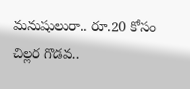మనుషులురా.. రూ.20 కోసం చిల్లర గొడవ..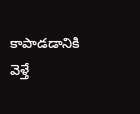కాపాడడానికి వెళ్తే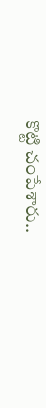కొట్టి చంపేశారు..